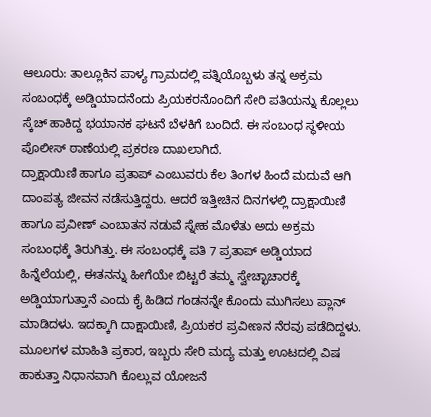ಆಲೂರು: ತಾಲ್ಲೂಕಿನ ಪಾಳ್ಯ ಗ್ರಾಮದಲ್ಲಿ ಪತ್ನಿಯೊಬ್ಬಳು ತನ್ನ ಅಕ್ರಮ ಸಂಬಂಧಕ್ಕೆ ಅಡ್ಡಿಯಾದನೆಂದು ಪ್ರಿಯಕರನೊಂದಿಗೆ ಸೇರಿ ಪತಿಯನ್ನು ಕೊಲ್ಲಲು ಸ್ಕೆಚ್ ಹಾಕಿದ್ದ ಭಯಾನಕ ಘಟನೆ ಬೆಳಕಿಗೆ ಬಂದಿದೆ. ಈ ಸಂಬಂಧ ಸ್ಥಳೀಯ ಪೊಲೀಸ್ ಠಾಣೆಯಲ್ಲಿ ಪ್ರಕರಣ ದಾಖಲಾಗಿದೆ.
ದ್ರಾಕ್ಷಾಯಿಣಿ ಹಾಗೂ ಪ್ರತಾಪ್ ಎಂಬುವರು ಕೆಲ ತಿಂಗಳ ಹಿಂದೆ ಮದುವೆ ಆಗಿ ದಾಂಪತ್ಯ ಜೀವನ ನಡೆಸುತ್ತಿದ್ದರು. ಆದರೆ ಇತ್ತೀಚಿನ ದಿನಗಳಲ್ಲಿ ದ್ರಾಕ್ಷಾಯಿಣಿ ಹಾಗೂ ಪ್ರವೀಣ್ ಎಂಬಾತನ ನಡುವೆ ಸ್ನೇಹ ಮೊಳೆತು ಅದು ಅಕ್ರಮ ಸಂಬಂಧಕ್ಕೆ ತಿರುಗಿತ್ತು. ಈ ಸಂಬಂಧಕ್ಕೆ ಪತಿ 7 ಪ್ರತಾಪ್ ಅಡ್ಡಿಯಾದ ಹಿನ್ನೆಲೆಯಲ್ಲಿ, ಈತನನ್ನು ಹೀಗೆಯೇ ಬಿಟ್ಟರೆ ತಮ್ಮ ಸ್ವೇಚ್ಛಾಚಾರಕ್ಕೆ ಅಡ್ಡಿಯಾಗುತ್ತಾನೆ ಎಂದು ಕೈ ಹಿಡಿದ ಗಂಡನನ್ನೇ ಕೊಂದು ಮುಗಿಸಲು ಪ್ಲಾನ್ ಮಾಡಿದಳು. ಇದಕ್ಕಾಗಿ ದಾಕ್ಷಾಯಿಣಿ, ಪ್ರಿಯಕರ ಪ್ರವೀಣನ ನೆರವು ಪಡೆದಿದ್ದಳು.
ಮೂಲಗಳ ಮಾಹಿತಿ ಪ್ರಕಾರ, ಇಬ್ಬರು ಸೇರಿ ಮದ್ಯ ಮತ್ತು ಊಟದಲ್ಲಿ ವಿಷ ಹಾಕುತ್ತಾ ನಿಧಾನವಾಗಿ ಕೊಲ್ಲುವ ಯೋಜನೆ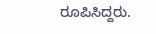ರೂಪಿಸಿದ್ದರು.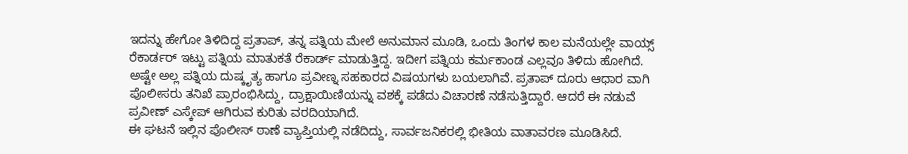ಇದನ್ನು ಹೇಗೋ ತಿಳಿದಿದ್ದ ಪ್ರತಾಪ್, ತನ್ನ ಪತ್ನಿಯ ಮೇಲೆ ಅನುಮಾನ ಮೂಡಿ, ಒಂದು ತಿಂಗಳ ಕಾಲ ಮನೆಯಲ್ಲೇ ವಾಯ್ಸ್ ರೆಕಾರ್ಡರ್ ಇಟ್ಟು ಪತ್ನಿಯ ಮಾತುಕತೆ ರೆಕಾರ್ಡ್ ಮಾಡುತ್ತಿದ್ದ. ಇದೀಗ ಪತ್ನಿಯ ಕರ್ಮಕಾಂಡ ಎಲ್ಲವೂ ತಿಳಿದು ಹೋಗಿದೆ. ಅಷ್ಟೇ ಅಲ್ಲ ಪತ್ನಿಯ ದುಷ್ಕೃತ್ಯ ಹಾಗೂ ಪ್ರವೀಣ್ನ ಸಹಕಾರದ ವಿಷಯಗಳು ಬಯಲಾಗಿವೆ. ಪ್ರತಾಪ್ ದೂರು ಆಧಾರ ವಾಗಿ ಪೊಲೀಸರು ತನಿಖೆ ಪ್ರಾರಂಭಿಸಿದ್ದು, ದ್ರಾಕ್ಷಾಯಿಣಿಯನ್ನು ವಶಕ್ಕೆ ಪಡೆದು ವಿಚಾರಣೆ ನಡೆಸುತ್ತಿದ್ದಾರೆ. ಆದರೆ ಈ ನಡುವೆ ಪ್ರವೀಣ್ ಎಸ್ಕೇಪ್ ಆಗಿರುವ ಕುರಿತು ವರದಿಯಾಗಿದೆ.
ಈ ಘಟನೆ ಇಲ್ಲಿನ ಪೊಲೀಸ್ ಠಾಣೆ ವ್ಯಾಪ್ತಿಯಲ್ಲಿ ನಡೆದಿದ್ದು, ಸಾರ್ವಜನಿಕರಲ್ಲಿ ಭೀತಿಯ ವಾತಾವರಣ ಮೂಡಿಸಿದೆ.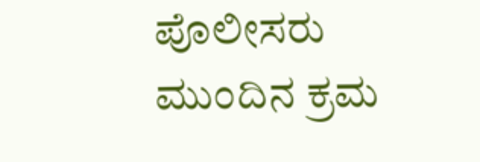ಪೊಲೀಸರು ಮುಂದಿನ ಕ್ರಮ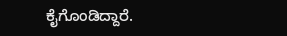ಕೈಗೊಂಡಿದ್ದಾರೆ.